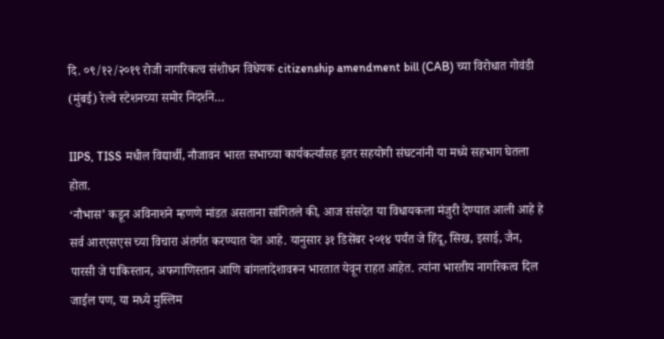दि. ०९/१२/२०१९ रोजी नागरिकत्व संशोधन विधेयक citizenship amendment bill (CAB) च्या विरोधात गोवंडी (मुंबई) रेल्वे स्टेशनच्या समोर निदर्शने…

IIPS, TISS मधील विद्यार्थी, नौजावन भारत सभाच्या कार्यकर्त्यांसह इतर सहयोगी संघटनांनी या मध्ये सहभाग घेतला होता.
‘नौभास’ कडून अविनाशने म्हणणे मांडत असताना सांगितले की, आज संसदेत या विधायकला मंजुरी देण्यात आली आहे हे सर्व आरएसएस च्या विचारा अंतर्गत करण्यात येत आहे. यानुसार ३१ डिसेंबर २०१४ पर्यंत जे हिंदू, सिख, इसाई, जैन, पारसी जे पाकिस्तान, अफगाणिस्तान आणि बांगलादेशावरून भारतात येवून राहत आहेत. त्यांना भारतीय नागरिकत्व दिल जाईल पण, या मध्ये मुस्लिम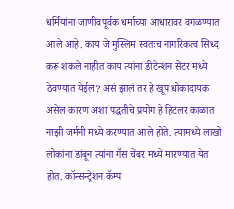धर्मियांना जाणीवपूर्वक धर्माच्या आधारावर वगळण्यात आले आहे. काय जे मुस्लिम स्वतःच नागरिकत्व सिध्द करू शकले नाहीत काय त्यांना डीटेन्शन सेंटर मध्ये ठेवण्यात येईल? असं झालं तर हे खूप धोकादायक असेल कारण अशा पद्धतीचे प्रयोग हे हिटलर काळात नाझी जर्मनी मध्ये करण्यात आले होते. त्यामध्ये लाखो लोकांना डांबून त्यांना गॅस चेंबर मध्ये मारण्यात येत होत. कॉन्सन्ट्रेशन कॅम्प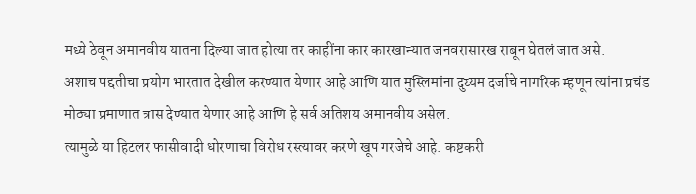मध्ये ठेवून अमानवीय यातना दिल्या जात होत्या तर काहींना कार कारखान्यात जनवरासारख राबून घेतलं जात असे.
अशाच पद्दतीचा प्रयोग भारतात देखील करण्यात येणार आहे आणि यात मुस्लिमांना दुय्यम दर्जाचे नागरिक म्हणून त्यांना प्रचंड मोठ्या प्रमाणात त्रास देण्यात येणार आहे आणि हे सर्व अतिशय अमानवीय असेल.
त्यामुळे या हिटलर फासीवादी धोरणाचा विरोध रस्त्यावर करणे खूप गरजेचे आहे. कष्टकरी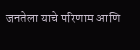जनतेला याचे परिणाम आणि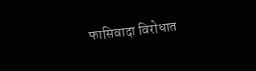फासिवादा विरोधात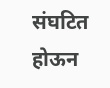संघटित होऊन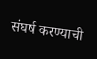संघर्ष करण्याची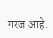गरज आहे.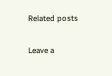Related posts

Leave a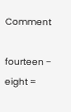Comment

fourteen − eight =